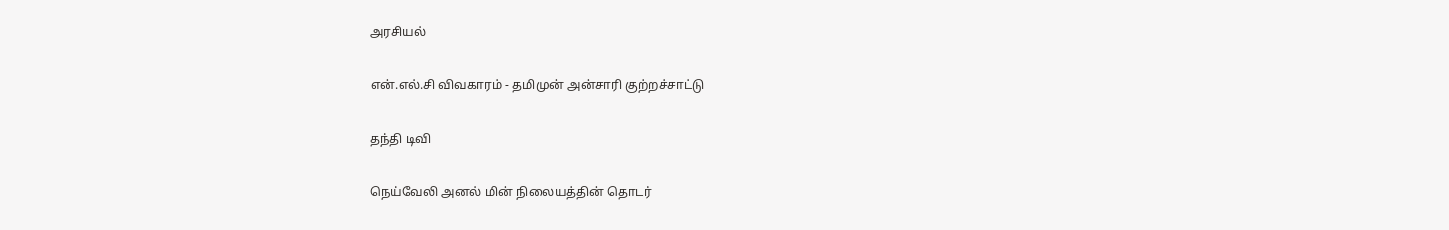அரசியல்

என்.எல்.சி விவகாரம் - தமிமுன் அன்சாரி குற்றச்சாட்டு

தந்தி டிவி

நெய்வேலி அனல் மின் நிலையத்தின் தொடர்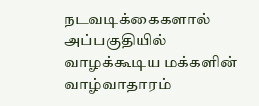நடவடிக்கைகளால் அப்பகுதியில் வாழக்கூடிய மக்களின் வாழ்வாதாரம்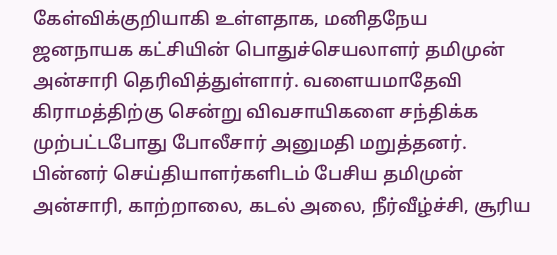கேள்விக்குறியாகி உள்ளதாக, மனிதநேய ஜனநாயக கட்சியின் பொதுச்செயலாளர் தமிமுன் அன்சாரி தெரிவித்துள்ளார். வளையமாதேவி கிராமத்திற்கு சென்று விவசாயிகளை சந்திக்க முற்பட்டபோது போலீசார் அனுமதி மறுத்தனர். பின்னர் செய்தியாளர்களிடம் பேசிய தமிமுன் அன்சாரி, காற்றாலை, கடல் அலை, நீர்வீழ்ச்சி, சூரிய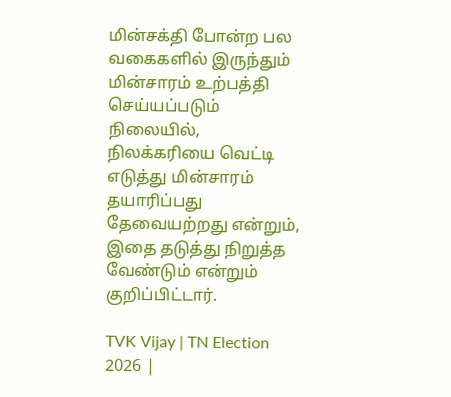மின்சக்தி போன்ற பல வகைகளில் இருந்தும் மின்சாரம் உற்பத்தி செய்யப்படும் நிலையில், நிலக்கரியை வெட்டி எடுத்து மின்சாரம் தயாரிப்பது தேவையற்றது என்றும், இதை தடுத்து நிறுத்த வேண்டும் என்றும் குறிப்பிட்டார்.

TVK Vijay | TN Election 2026 |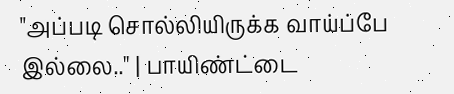"அப்படி சொல்லியிருக்க வாய்ப்பே இல்லை.." | பாயிண்ட்டை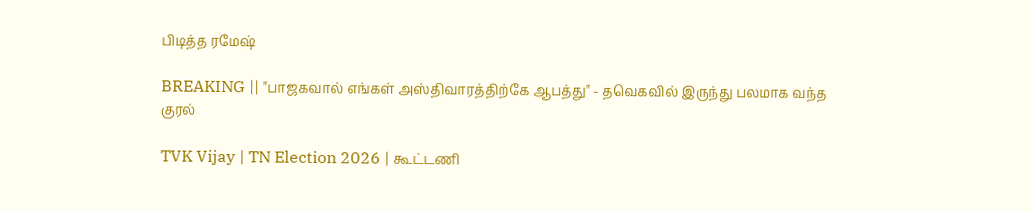பிடித்த ரமேஷ்

BREAKING || "பாஜகவால் எங்கள் அஸ்திவாரத்திற்கே ஆபத்து" - தவெகவில் இருந்து பலமாக வந்த குரல்

TVK Vijay | TN Election 2026 | கூட்டணி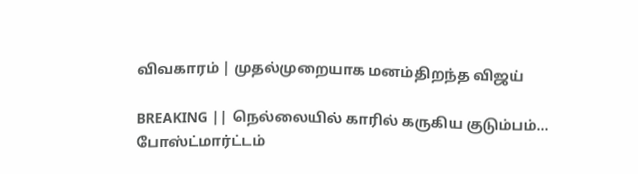விவகாரம் | முதல்முறையாக மனம்திறந்த விஜய்

BREAKING || நெல்லையில் காரில் கருகிய குடும்பம்... போஸ்ட்மார்ட்டம்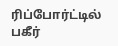ரிப்போர்ட்டில் பகீர்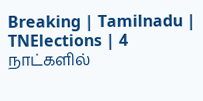Breaking | Tamilnadu | TNElections | 4 நாட்களில்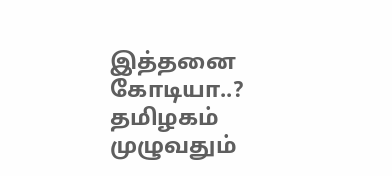இத்தனை கோடியா..? தமிழகம் முழுவதும்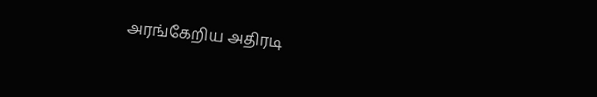அரங்கேறிய அதிரடி